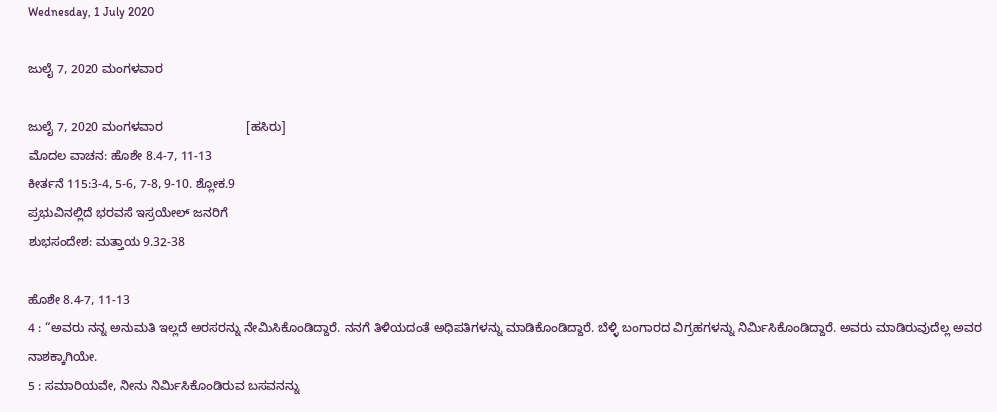Wednesday, 1 July 2020

ಜುಲೈ 7, 2020 ಮಂಗಳವಾರ

ಜುಲೈ 7, 2020 ಮಂಗಳವಾರ                        [ಹಸಿರು]
ಮೊದಲ ವಾಚನ: ಹೊಶೇ 8.4-7, 11-13
ಕೀರ್ತನೆ 115:3-4, 5-6, 7-8, 9-10. ಶ್ಲೋಕ.9
ಪ್ರಭುವಿನಲ್ಲಿದೆ ಭರವಸೆ ಇಸ್ರಯೇಲ್ ಜನರಿಗೆ
ಶುಭಸಂದೇಶ: ಮತ್ತಾಯ 9.32-38

ಹೊಶೇ 8.4-7, 11-13
4 : “ಅವರು ನನ್ನ ಅನುಮತಿ ಇಲ್ಲದೆ ಅರಸರನ್ನು ನೇಮಿಸಿಕೊಂಡಿದ್ದಾರೆ. ನನಗೆ ತಿಳಿಯದಂತೆ ಅಧಿಪತಿಗಳನ್ನು ಮಾಡಿಕೊಂಡಿದ್ದಾರೆ. ಬೆಳ್ಳಿ ಬಂಗಾರದ ವಿಗ್ರಹಗಳನ್ನು ನಿರ್ಮಿಸಿಕೊಂಡಿದ್ದಾರೆ. ಅವರು ಮಾಡಿರುವುದೆಲ್ಲ ಅವರ ನಾಶಕ್ಕಾಗಿಯೇ.
5 : ಸಮಾರಿಯವೇ, ನೀನು ನಿರ್ಮಿಸಿಕೊಂಡಿರುವ ಬಸವನನ್ನು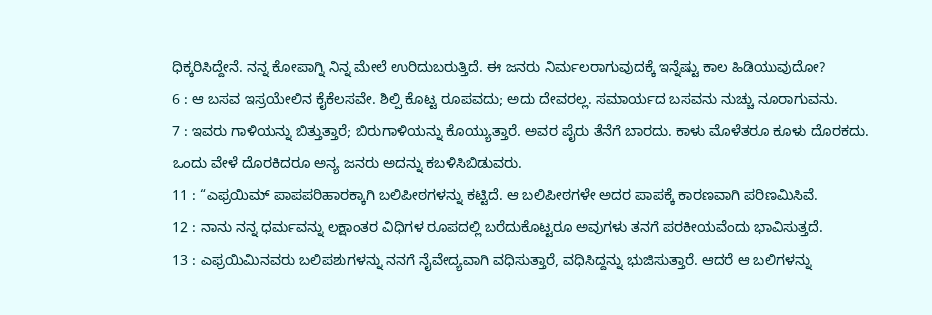ಧಿಕ್ಕರಿಸಿದ್ದೇನೆ. ನನ್ನ ಕೋಪಾಗ್ನಿ ನಿನ್ನ ಮೇಲೆ ಉರಿದುಬರುತ್ತಿದೆ. ಈ ಜನರು ನಿರ್ಮಲರಾಗುವುದಕ್ಕೆ ಇನ್ನೆಷ್ಟು ಕಾಲ ಹಿಡಿಯುವುದೋ?
6 : ಆ ಬಸವ ಇಸ್ರಯೇಲಿನ ಕೈಕೆಲಸವೇ. ಶಿಲ್ಪಿ ಕೊಟ್ಟ ರೂಪವದು; ಅದು ದೇವರಲ್ಲ. ಸಮಾರ್ಯದ ಬಸವನು ನುಚ್ಚು ನೂರಾಗುವನು.
7 : ಇವರು ಗಾಳಿಯನ್ನು ಬಿತ್ತುತ್ತಾರೆ; ಬಿರುಗಾಳಿಯನ್ನು ಕೊಯ್ಯುತ್ತಾರೆ. ಅವರ ಪೈರು ತೆನೆಗೆ ಬಾರದು. ಕಾಳು ಮೊಳೆತರೂ ಕೂಳು ದೊರಕದು. ಒಂದು ವೇಳೆ ದೊರಕಿದರೂ ಅನ್ಯ ಜನರು ಅದನ್ನು ಕಬಳಿಸಿಬಿಡುವರು.
11 : “ಎಫ್ರಯಿಮ್ ಪಾಪಪರಿಹಾರಕ್ಕಾಗಿ ಬಲಿಪೀಠಗಳನ್ನು ಕಟ್ಟಿದೆ. ಆ ಬಲಿಪೀಠಗಳೇ ಅದರ ಪಾಪಕ್ಕೆ ಕಾರಣವಾಗಿ ಪರಿಣಮಿಸಿವೆ.
12 : ನಾನು ನನ್ನ ಧರ್ಮವನ್ನು ಲಕ್ಷಾಂತರ ವಿಧಿಗಳ ರೂಪದಲ್ಲಿ ಬರೆದುಕೊಟ್ಟರೂ ಅವುಗಳು ತನಗೆ ಪರಕೀಯವೆಂದು ಭಾವಿಸುತ್ತದೆ.
13 : ಎಫ್ರಯಿಮಿನವರು ಬಲಿಪಶುಗಳನ್ನು ನನಗೆ ನೈವೇದ್ಯವಾಗಿ ವಧಿಸುತ್ತಾರೆ, ವಧಿಸಿದ್ದನ್ನು ಭುಜಿಸುತ್ತಾರೆ. ಆದರೆ ಆ ಬಲಿಗಳನ್ನು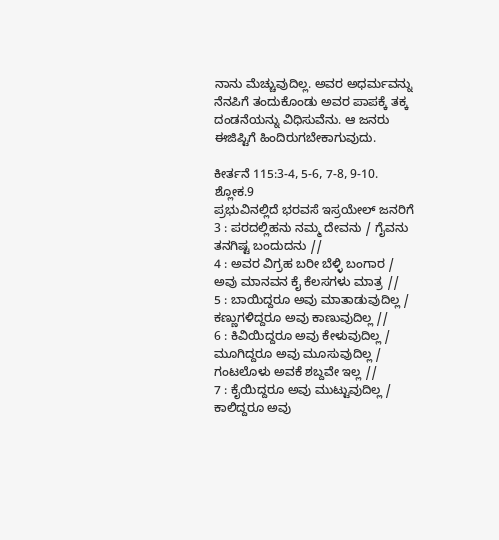ನಾನು ಮೆಚ್ಚುವುದಿಲ್ಲ. ಅವರ ಅಧರ್ಮವನ್ನು ನೆನಪಿಗೆ ತಂದುಕೊಂಡು ಅವರ ಪಾಪಕ್ಕೆ ತಕ್ಕ ದಂಡನೆಯನ್ನು ವಿಧಿಸುವೆನು. ಆ ಜನರು ಈಜಿಪ್ಟಿಗೆ ಹಿಂದಿರುಗಬೇಕಾಗುವುದು.

ಕೀರ್ತನೆ 115:3-4, 5-6, 7-8, 9-10. ಶ್ಲೋಕ.9
ಪ್ರಭುವಿನಲ್ಲಿದೆ ಭರವಸೆ ಇಸ್ರಯೇಲ್ ಜನರಿಗೆ
3 : ಪರದಲ್ಲಿಹನು ನಮ್ಮ ದೇವನು / ಗೈವನು ತನಗಿಷ್ಟ ಬಂದುದನು //
4 : ಅವರ ವಿಗ್ರಹ ಬರೀ ಬೆಳ್ಳಿ ಬಂಗಾರ / ಅವು ಮಾನವನ ಕೈ ಕೆಲಸಗಳು ಮಾತ್ರ //
5 : ಬಾಯಿದ್ದರೂ ಅವು ಮಾತಾಡುವುದಿಲ್ಲ / ಕಣ್ಣುಗಳಿದ್ದರೂ ಅವು ಕಾಣುವುದಿಲ್ಲ //
6 : ಕಿವಿಯಿದ್ದರೂ ಅವು ಕೇಳುವುದಿಲ್ಲ / ಮೂಗಿದ್ದರೂ ಅವು ಮೂಸುವುದಿಲ್ಲ / ಗಂಟಲೊಳು ಅವಕೆ ಶಬ್ದವೇ ಇಲ್ಲ //
7 : ಕೈಯಿದ್ದರೂ ಅವು ಮುಟ್ಟುವುದಿಲ್ಲ / ಕಾಲಿದ್ದರೂ ಅವು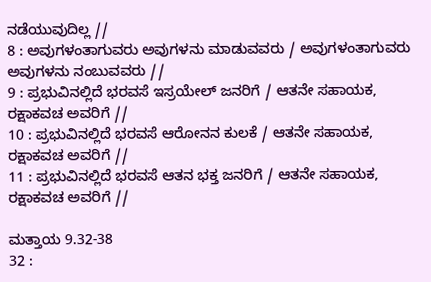ನಡೆಯುವುದಿಲ್ಲ //
8 : ಅವುಗಳಂತಾಗುವರು ಅವುಗಳನು ಮಾಡುವವರು / ಅವುಗಳಂತಾಗುವರು ಅವುಗಳನು ನಂಬುವವರು //
9 : ಪ್ರಭುವಿನಲ್ಲಿದೆ ಭರವಸೆ ಇಸ್ರಯೇಲ್ ಜನರಿಗೆ / ಆತನೇ ಸಹಾಯಕ, ರಕ್ಷಾಕವಚ ಅವರಿಗೆ //
10 : ಪ್ರಭುವಿನಲ್ಲಿದೆ ಭರವಸೆ ಆರೋನನ ಕುಲಕೆ / ಆತನೇ ಸಹಾಯಕ, ರಕ್ಷಾಕವಚ ಅವರಿಗೆ //
11 : ಪ್ರಭುವಿನಲ್ಲಿದೆ ಭರವಸೆ ಆತನ ಭಕ್ತ ಜನರಿಗೆ / ಆತನೇ ಸಹಾಯಕ, ರಕ್ಷಾಕವಚ ಅವರಿಗೆ //

ಮತ್ತಾಯ 9.32-38
32 :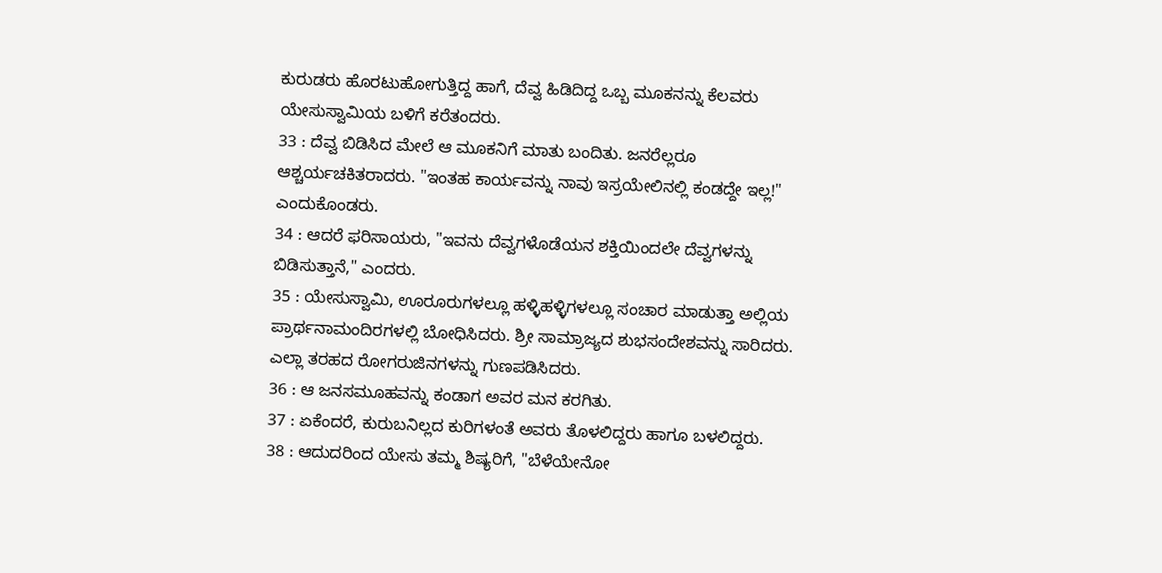ಕುರುಡರು ಹೊರಟುಹೋಗುತ್ತಿದ್ದ ಹಾಗೆ, ದೆವ್ವ ಹಿಡಿದಿದ್ದ ಒಬ್ಬ ಮೂಕನನ್ನು ಕೆಲವರು ಯೇಸುಸ್ವಾಮಿಯ ಬಳಿಗೆ ಕರೆತಂದರು.
33 : ದೆವ್ವ ಬಿಡಿಸಿದ ಮೇಲೆ ಆ ಮೂಕನಿಗೆ ಮಾತು ಬಂದಿತು. ಜನರೆಲ್ಲರೂ ಆಶ್ಚರ್ಯಚಕಿತರಾದರು. "ಇಂತಹ ಕಾರ್ಯವನ್ನು ನಾವು ಇಸ್ರಯೇಲಿನಲ್ಲಿ ಕಂಡದ್ದೇ ಇಲ್ಲ!" ಎಂದುಕೊಂಡರು.
34 : ಆದರೆ ಫರಿಸಾಯರು, "ಇವನು ದೆವ್ವಗಳೊಡೆಯನ ಶಕ್ತಿಯಿಂದಲೇ ದೆವ್ವಗಳನ್ನು ಬಿಡಿಸುತ್ತಾನೆ," ಎಂದರು.
35 : ಯೇಸುಸ್ವಾಮಿ, ಊರೂರುಗಳಲ್ಲೂ ಹಳ್ಳಿಹಳ್ಳಿಗಳಲ್ಲೂ ಸಂಚಾರ ಮಾಡುತ್ತಾ ಅಲ್ಲಿಯ ಪ್ರಾರ್ಥನಾಮಂದಿರಗಳಲ್ಲಿ ಬೋಧಿಸಿದರು. ಶ್ರೀ ಸಾಮ್ರಾಜ್ಯದ ಶುಭಸಂದೇಶವನ್ನು ಸಾರಿದರು. ಎಲ್ಲಾ ತರಹದ ರೋಗರುಜಿನಗಳನ್ನು ಗುಣಪಡಿಸಿದರು.
36 : ಆ ಜನಸಮೂಹವನ್ನು ಕಂಡಾಗ ಅವರ ಮನ ಕರಗಿತು.
37 : ಏಕೆಂದರೆ, ಕುರುಬನಿಲ್ಲದ ಕುರಿಗಳಂತೆ ಅವರು ತೊಳಲಿದ್ದರು ಹಾಗೂ ಬಳಲಿದ್ದರು.
38 : ಆದುದರಿಂದ ಯೇಸು ತಮ್ಮ ಶಿಷ್ಯರಿಗೆ, "ಬೆಳೆಯೇನೋ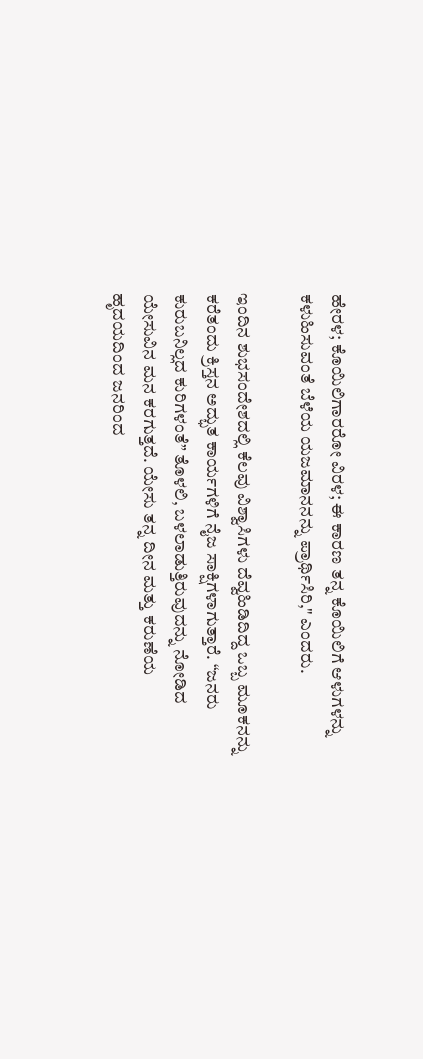ಹೇರಳ; ಕೊಯಿಲಿಗಾರರೋ ವಿರಳ; ಈ ಕಾರಣ ತನ್ನ ಕೊಯಿಲಿಗೆ ಆಳುಗಳನ್ನು ಕಳುಹಿಸುವಂತೆ ಬೆಳೆಯ ಯಜಮಾನನನ್ನು ಪ್ರಾರ್ಥಿಸಿರಿ," ಎಂದರು.

ಇಂದಿನ ಶುಭಸಂದೇಶದಲ್ಲಿ ಕೆಲವು ವಿಶ್ವಾಸಿಗಳು ದೆವ್ವಹಿಡಿದಿದ್ದ ಒಬ್ಬ ಮೂಕನನ್ನು ಕರೆತಂದು ಕ್ರಿಸ್ತನ ಅದ್ಭುತ ಕಾರ್ಯಗಳಿಗೆ ನೈಜ ಸಾಕ್ಷಿಗಳಾಗುತ್ತಾರೆ. “ಜನರು ಕುರುಬನಿಲ್ಲದ ಕುರಿಗಳಂತೆ” ತೊಳಲಿ, ಬಳಲಾಡುತ್ತಿರುವುದನ್ನು ನೋಡಿದ ಯೇಸುವಿನ ಮನ ಕರಗುತ್ತದೆ. ಯೇಸು ತನ್ನ ದೀನ ಮತ್ತು ಕರುಣೆಯ ಹೃದಯದಿಂದ ಜನರಿಂದ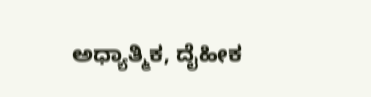ಅಧ್ಯಾತ್ಮಿಕ, ದೈಹೀಕ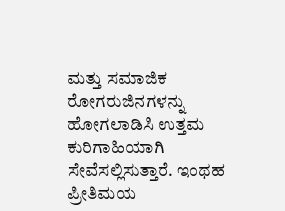ಮತ್ತು ಸಮಾಜಿಕ ರೋಗರುಜಿನಗಳನ್ನು ಹೋಗಲಾಡಿಸಿ ಉತ್ತಮ ಕುರಿಗಾಹಿಯಾಗಿ ಸೇವೆಸಲ್ಲಿಸುತ್ತಾರೆ. ಇಂಥಹ ಪ್ರೀತಿಮಯ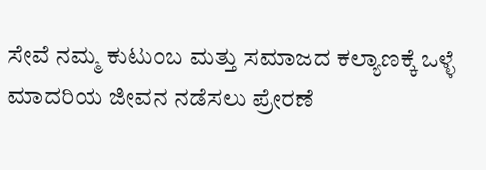ಸೇವೆ ನಮ್ಮ ಕುಟುಂಬ ಮತ್ತು ಸಮಾಜದ ಕಲ್ಯಾಣಕ್ಕೆ ಒಳ್ಳೆ ಮಾದರಿಯ ಜೀವನ ನಡೆಸಲು ಪ್ರೇರಣೆ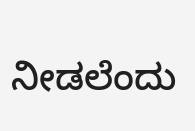ನೀಡಲೆಂದು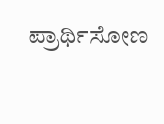ಪ್ರಾರ್ಥಿಸೋಣ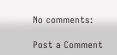No comments:

Post a Comment